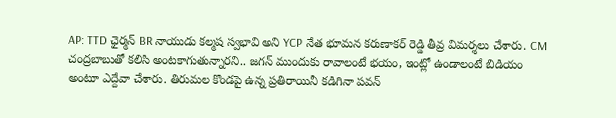AP: TTD ఛైర్మన్ BR నాయుడు కల్మష స్వభావి అని YCP నేత భూమన కరుణాకర్ రెడ్డి తీవ్ర విమర్శలు చేశారు. CM చంద్రబాబుతో కలిసి అంటకాగుతున్నారని.. జగన్ ముందుకు రావాలంటే భయం, ఇంట్లో ఉండాలంటే బిడియం అంటూ ఎద్దేవా చేశారు. తిరుమల కొండపై ఉన్న ప్రతిరాయినీ కడిగినా పవన్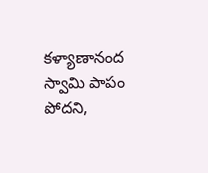కళ్యాణానంద స్వామి పాపం పోదని,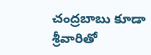చంద్రబాబు కూడా శ్రీవారితో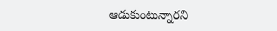ఆడుకుంటున్నారని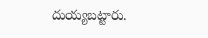దుయ్యబట్టారు.